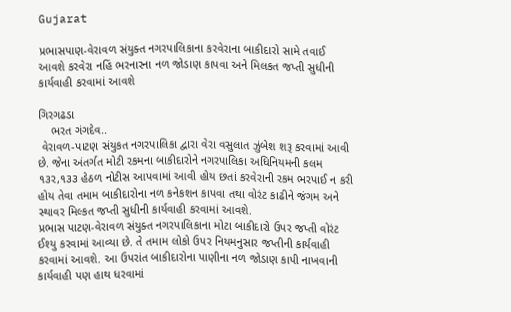Gujarat

પ્રભાસપાણ-વેરાવળ સંયુક્ત નગરપાલિકાના કરવેરાના બાકીદારો સામે તવાઈ આવશે કરવેરા નહિં ભરનારના નળ જોડાણ કાપવા અને મિલકત જપ્તી સુધીની કાર્યવાહી કરવામાં આવશે

ગિરગઢડા
    ભરત ગંગદેવ..
 વેરાવળ-પાટણ સંયુકત નગરપાલિકા દ્વારા વેરા વસુલાત ઝુંબેશ શરૂ કરવામાં આવી છે. જેના અંતર્ગત મોટી રકમના બાકીદારોને નગરપાલિકા અધિનિયમની કલમ ૧૩ર,૧૩૩ હેઠળ નોટીસ આપવામાં આવી હોય છતાં કરવેરાની રકમ ભરપાઈ ન કરી હોય તેવા તમામ બાકીદારોના નળ કનેકશન કાપવા તથા વોરંટ કાઢીને જંગમ અને સ્થાવર મિલ્કત જપ્તી સુધીની કાર્યવાહી કરવામાં આવશે.
પ્રભાસ પાટણ-વેરાવળ સંયુક્ત નગરપાલિકાના મોટા બાકીદારો ઉપર જપ્તી વોરંટ ઈશ્યુ કરવામાં આવ્યા છે. તે તમામ લોકો ઉપર નિયમનુસાર જપ્તીની કાર્યવાહી કરવામાં આવશે. આ ઉપરાંત બાકીદારોના પાણીના નળ જોડાણ કાપી નાખવાની કાર્યવાહી પણ હાથ ધરવામાં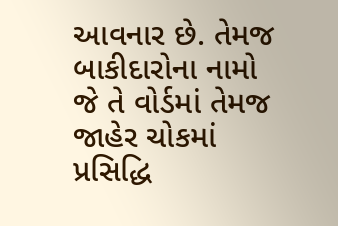આવનાર છે. તેમજ બાકીદારોના નામો જે તે વોર્ડમાં તેમજ જાહેર ચોકમાં પ્રસિદ્ધિ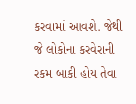કરવામાં આવશે. જેથી જે લોકોના કરવેરાની રકમ બાકી હોય તેવા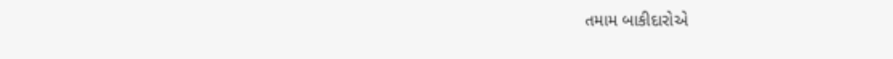તમામ બાકીદારોએ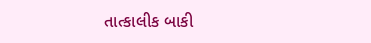તાત્કાલીક બાકી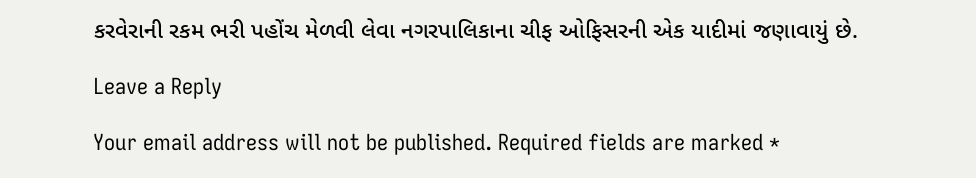કરવેરાની રકમ ભરી પહોંચ મેળવી લેવા નગરપાલિકાના ચીફ ઓફિસરની એક યાદીમાં જણાવાયું છે.

Leave a Reply

Your email address will not be published. Required fields are marked *